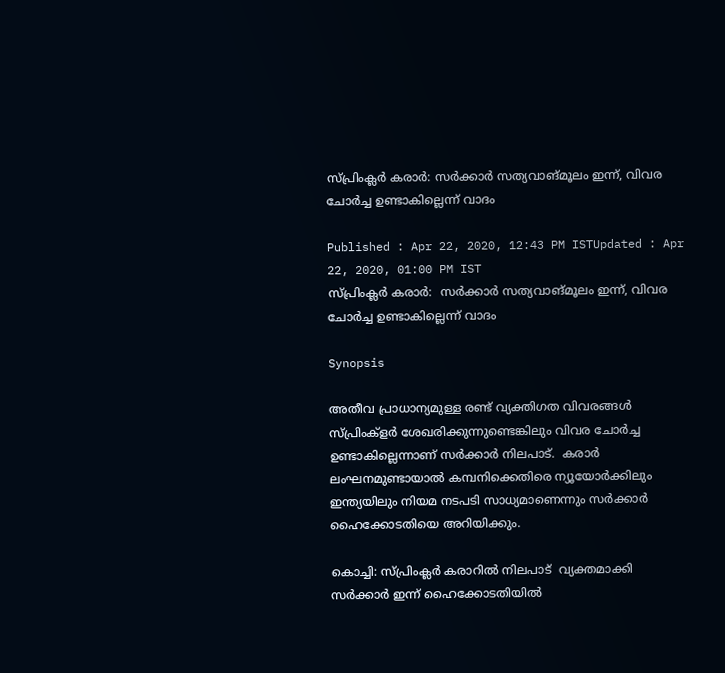സ്പ്രിംക്ലര്‍ കരാര്‍: സര്‍ക്കാര്‍ സത്യവാങ്മൂലം ഇന്ന്, വിവര ചോര്‍ച്ച ഉണ്ടാകില്ലെന്ന് വാദം

Published : Apr 22, 2020, 12:43 PM ISTUpdated : Apr 22, 2020, 01:00 PM IST
സ്പ്രിംക്ലര്‍ കരാര്‍:  സര്‍ക്കാര്‍ സത്യവാങ്മൂലം ഇന്ന്, വിവര ചോര്‍ച്ച ഉണ്ടാകില്ലെന്ന് വാദം

Synopsis

അതീവ പ്രാധാന്യമുള്ള രണ്ട് വ്യക്തിഗത വിവരങ്ങൾ സ്പ്രിംക്ളർ ശേഖരിക്കുന്നുണ്ടെങ്കിലും വിവര ചോർച്ച ഉണ്ടാകില്ലെന്നാണ് സർക്കാർ നിലപാട്.  കരാർ ലംഘനമുണ്ടായാൽ കമ്പനിക്കെതിരെ ന്യൂയോർക്കിലും ഇന്ത്യയിലും നിയമ നടപടി സാധ്യമാണെന്നും സർക്കാർ  ഹൈക്കോടതിയെ അറിയിക്കും.

കൊച്ചി: സ്പ്രിംക്ലർ കരാറിൽ നിലപാട്  വ്യക്തമാക്കി സർക്കാർ ഇന്ന് ഹൈക്കോടതിയിൽ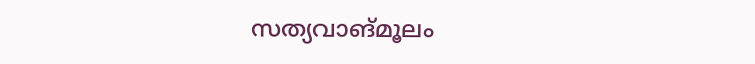സത്യവാങ്മൂലം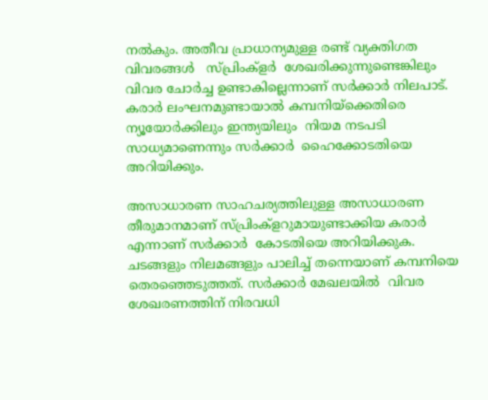നൽകും. അതീവ പ്രാധാന്യമുള്ള രണ്ട് വ്യക്തിഗത വിവരങ്ങൾ   സ്പ്രിംക്ളർ  ശേഖരിക്കുന്നുണ്ടെങ്കിലും വിവര ചോർച്ച ഉണ്ടാകില്ലെന്നാണ് സർക്കാർ നിലപാട്.  കരാർ ലംഘനമുണ്ടായാൽ കമ്പനിയ്ക്കെതിരെ ന്യൂയോർക്കിലും ഇന്ത്യയിലും  നിയമ നടപടി സാധ്യമാണെന്നും സർക്കാർ  ഹൈക്കോടതിയെ അറിയിക്കും.

അസാധാരണ സാഹചര്യത്തിലുള്ള അസാധാരണ തീരുമാനമാണ് സ്പ്രിംക്ളറുമായുണ്ടാക്കിയ കരാർ എന്നാണ് സർക്കാർ  കോടതിയെ അറിയിക്കുക. ചടങ്ങളും നിലമങ്ങളും പാലിച്ച് തന്നെയാണ് കമ്പനിയെ തെരഞ്ഞെടുത്തത്. സർക്കാർ മേഖലയിൽ  വിവര ശേഖരണത്തിന് നിരവധി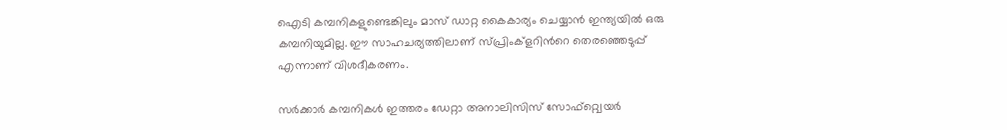ഐടി കമ്പനികളുണ്ടെങ്കിലും മാസ് ഡാറ്റ കൈകാര്യം ചെയ്യാൻ ഇന്ത്യയിൽ ഒരു കമ്പനിയുമില്ല. ഈ സാഹചര്യത്തിലാണ് സ്പ്രിംക്ളറിന്‍റെ തെരഞ്ഞെടുപ്പ് എന്നാണ് വിശദീകരണം.

സർക്കാർ കമ്പനികൾ ഇത്തരം ഡേറ്റാ അനാലിസിസ് സോഫ്റ്റ്വെയര്‍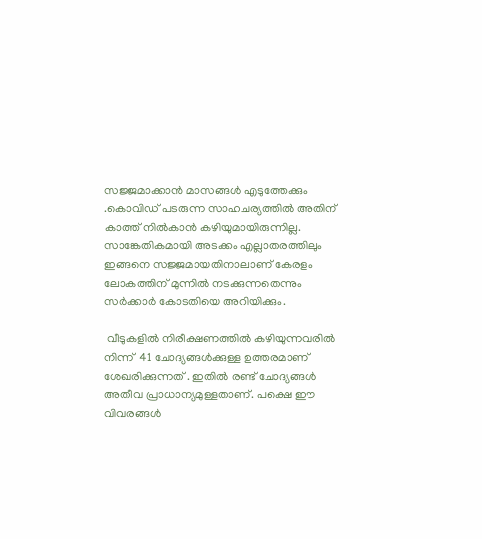സജ്ജമാക്കാൻ മാസങ്ങൾ എടുത്തേക്കും .കൊവിഡ് പടരുന്ന സാഹചര്യത്തിൽ അതിന് കാത്ത് നിൽകാൻ കഴിയുമായിരുന്നില്ല.  സാങ്കേതികമായി അടക്കം എല്ലാതരത്തിലും  ഇങ്ങനെ സജ്ജമായതിനാലാണ് കേരളം ലോകത്തിന് മുന്നിൽ നടക്കുന്നതെന്നും സർ‍ക്കാർ കോടതിയെ അറിയിക്കും.

 വീടുകളിൽ നിരീക്ഷണത്തിൽ കഴിയുന്നവരിൽ നിന്ന്  41 ചോദ്യങ്ങൾക്കുള്ള ഉത്തരമാണ് ശേഖരിക്കുന്നത് . ഇതിൽ രണ്ട് ചോദ്യങ്ങൾ അതീവ പ്രാധാന്യമുള്ളതാണ്. പക്ഷെ ഈ വിവരങ്ങൾ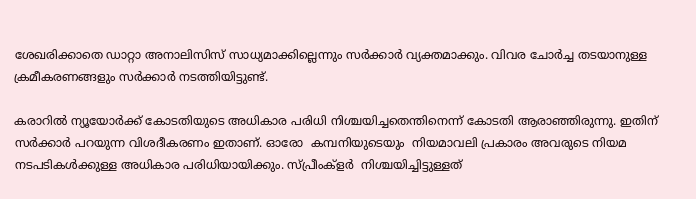ശേഖരിക്കാതെ ഡാറ്റാ അനാലിസിസ് സാധ്യമാക്കില്ലെന്നും സർക്കാർ വ്യക്തമാക്കും. വിവര ചോർച്ച തടയാനുള്ള  ക്രമീകരണങ്ങളും സർക്കാർ നടത്തിയിട്ടുണ്ട്.

കരാറിൽ ന്യൂയോർക്ക് കോടതിയുടെ അധികാര പരിധി നിശ്ചയിച്ചതെന്തിനെന്ന് കോടതി ആരാഞ്ഞിരുന്നു. ഇതിന് സർക്കാർ പറയുന്ന വിശദീകരണം ഇതാണ്. ഓരോ  കമ്പനിയുടെയും  നിയമാവലി പ്രകാരം അവരുടെ നിയമ നടപടികൾക്കുള്ള അധികാര പരിധിയായിക്കും. സ്പ്രീംക്ളർ  നിശ്ചയിച്ചിട്ടുള്ളത്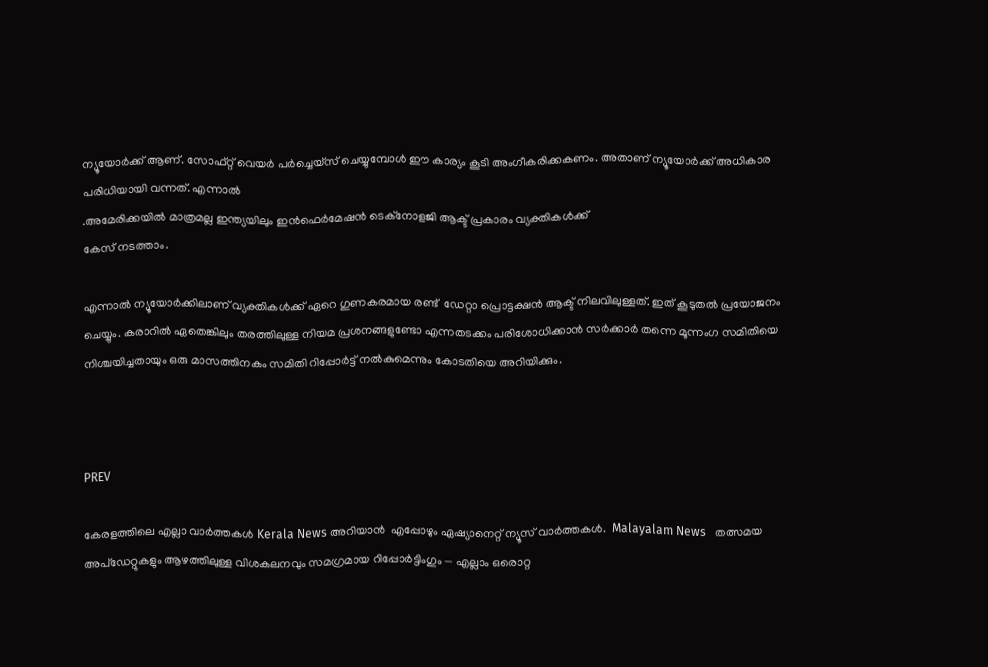ന്യൂയോർ‍ക്ക് ആണ്. സോഫ്റ്റ് വെയർ പർച്ചെയ്സ് ചെയ്യുമ്പോൾ ഈ കാര്യം കൂടി അംഗീകരിക്കകണം. അതാണ് ന്യൂയോർക്ക് അധികാര പരിധിയായി വന്നത്. എന്നാൽ
.അമേരിക്കയിൽ മാത്രമല്ല ഇന്ത്യയിലും ഇൻഫെർമേഷൻ ടെക്നോളജി ആക്ട് പ്രകാരം വ്യക്തികൾക്ക്
കേസ് നടത്താം.

എന്നാൽ ന്യൂയോർക്കിലാണ് വ്യക്തികൾക്ക് ഏറെ ഗുണകരമായ രണ്ട്  ഡേറ്റാ പ്രൊട്ടക്ഷൻ ആക്ട് നിലവിലുള്ളത്. ഇത് കൂടുതൽ പ്രയോജനം ചെയ്യും. കരാറിൽ ഏതെങ്കിലും തരത്തിലുള്ള നിയമ പ്രശനങ്ങളുണ്ടോ എന്നതടക്കം പരിശോധിക്കാൻ സർക്കാർ തന്നെ മൂന്നംഗ സമിതിയെ നിശ്ചയിച്ചതായും ഒരു മാസത്തിനകം സമിതി റിപ്പോർട്ട് നൽകുമെന്നും കോടതിയെ അറിയിക്കും.



PREV

കേരളത്തിലെ എല്ലാ വാർത്തകൾ Kerala News അറിയാൻ  എപ്പോഴും ഏഷ്യാനെറ്റ് ന്യൂസ് വാർത്തകൾ.  Malayalam News   തത്സമയ അപ്‌ഡേറ്റുകളും ആഴത്തിലുള്ള വിശകലനവും സമഗ്രമായ റിപ്പോർട്ടിംഗും — എല്ലാം ഒരൊറ്റ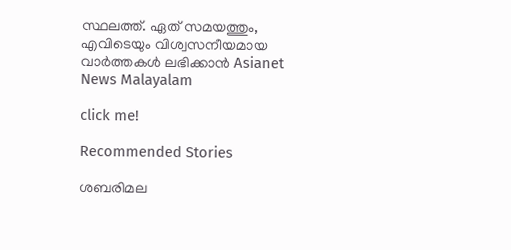സ്ഥലത്ത്. ഏത് സമയത്തും, എവിടെയും വിശ്വസനീയമായ വാർത്തകൾ ലഭിക്കാൻ Asianet News Malayalam

click me!

Recommended Stories

ശബരിമല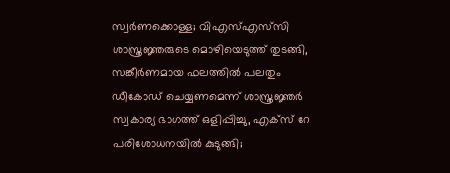സ്വര്‍ണക്കൊള്ള; വിഎസ്എസ്‍സി ശാസ്ത്രജ്ഞരുടെ മൊഴിയെടുത്ത് തുടങ്ങി, സങ്കീര്‍ണമായ ഫലത്തിൽ പലതും ഡീകോഡ് ചെയ്യണമെന്ന് ശാസ്ത്രജ്ഞര്‍
സ്വകാര്യ ഭാഗത്ത് ഒളിപ്പിച്ചു, എക്സ് റേ പരിശോധനയിൽ കുടുങ്ങി;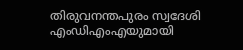തിരുവനന്തപുരം സ്വദേശി എംഡിഎംഎയുമായി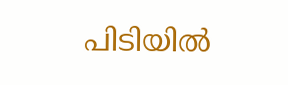പിടിയിൽ